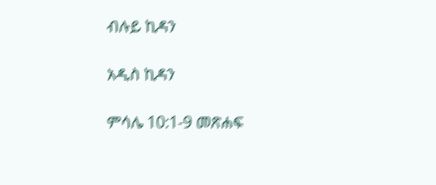ብሉይ ኪዳን

አዲስ ኪዳን

ምሳሌ 10:1-9 መጽሐፍ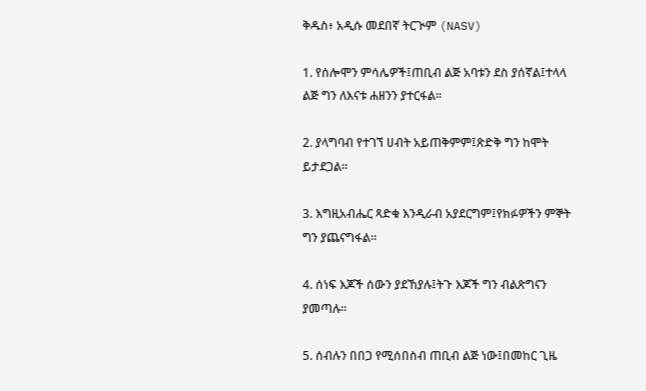ቅዱስ፥ አዲሱ መደበኛ ትርጒም (NASV)

1. የሰሎሞን ምሳሌዎች፤ጠቢብ ልጅ አባቱን ደስ ያሰኛል፤ተላላ ልጅ ግን ለእናቱ ሐዘንን ያተርፋል።

2. ያላግባብ የተገኘ ሀብት አይጠቅምም፤ጽድቅ ግን ከሞት ይታደጋል።

3. እግዚአብሔር ጻድቁ እንዲራብ አያደርግም፤የክፉዎችን ምኞት ግን ያጨናግፋል።

4. ሰነፍ እጆች ሰውን ያደኸያሉ፤ትጉ እጆች ግን ብልጽግናን ያመጣሉ።

5. ሰብሉን በበጋ የሚሰበስብ ጠቢብ ልጅ ነው፤በመከር ጊዜ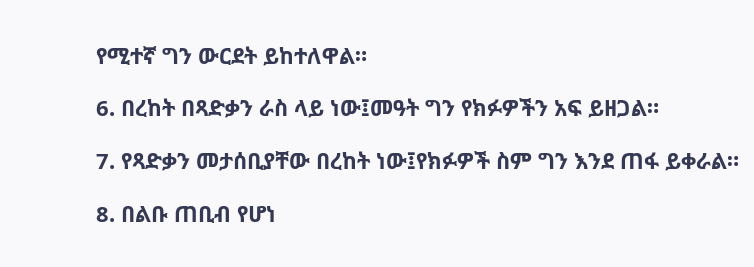የሚተኛ ግን ውርደት ይከተለዋል።

6. በረከት በጻድቃን ራስ ላይ ነው፤መዓት ግን የክፉዎችን አፍ ይዘጋል።

7. የጻድቃን መታሰቢያቸው በረከት ነው፤የክፉዎች ስም ግን እንደ ጠፋ ይቀራል።

8. በልቡ ጠቢብ የሆነ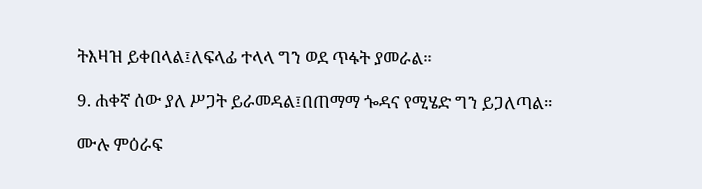ትእዛዝ ይቀበላል፤ለፍላፊ ተላላ ግን ወደ ጥፋት ያመራል።

9. ሐቀኛ ሰው ያለ ሥጋት ይራመዳል፤በጠማማ ጐዳና የሚሄድ ግን ይጋለጣል።

ሙሉ ምዕራፍ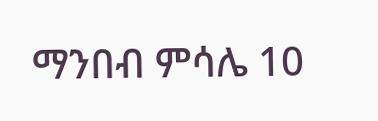ማንበብ ምሳሌ 10